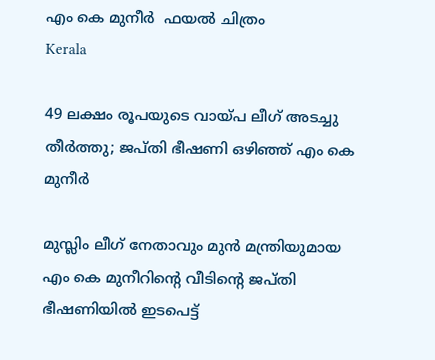എം കെ മുനീര്‍  ഫയല്‍ ചിത്രം
Kerala

49 ലക്ഷം രൂപയുടെ വായ്പ ലീഗ് അടച്ചു തീര്‍ത്തു; ജപ്തി ഭീഷണി ഒഴിഞ്ഞ് എം കെ മുനീര്‍

മുസ്ലിം ലീഗ് നേതാവും മുന്‍ മന്ത്രിയുമായ എം കെ മുനീറിന്റെ വീടിന്റെ ജപ്തി ഭീഷണിയില്‍ ഇടപെട്ട്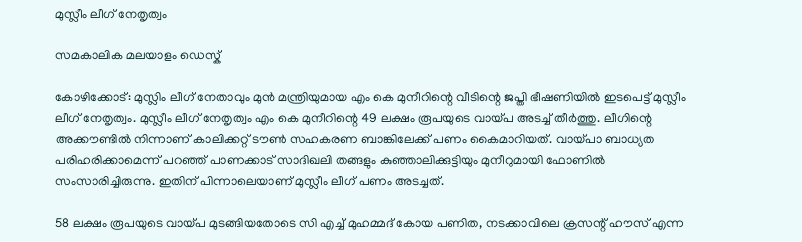മുസ്ലീം ലീഗ് നേതൃത്വം

സമകാലിക മലയാളം ഡെസ്ക്

കോഴിക്കോട്: മുസ്ലിം ലീഗ് നേതാവും മുന്‍ മന്ത്രിയുമായ എം കെ മുനീറിന്റെ വീടിന്റെ ജപ്തി ഭീഷണിയില്‍ ഇടപെട്ട് മുസ്ലീം ലീഗ് നേതൃത്വം. മുസ്ലീം ലീഗ് നേതൃത്വം എം കെ മുനീറിന്റെ 49 ലക്ഷം രൂപയുടെ വായ്പ അടച്ച് തീര്‍ത്തു. ലീഗിന്റെ അക്കൗണ്ടില്‍ നിന്നാണ് കാലിക്കറ്റ് ടൗണ്‍ സഹകരണ ബാങ്കിലേക്ക് പണം കൈമാറിയത്. വായ്പാ ബാധ്യത പരിഹരിക്കാമെന്ന് പറഞ്ഞ് പാണക്കാട് സാദിഖലി തങ്ങളും കുഞ്ഞാലിക്കുട്ടിയും മുനീറുമായി ഫോണില്‍ സംസാരിച്ചിരുന്നു. ഇതിന് പിന്നാലെയാണ് മുസ്ലീം ലീഗ് പണം അടച്ചത്.

58 ലക്ഷം രൂപയുടെ വായ്പ മുടങ്ങിയതോടെ സി എച്ച് മുഹമ്മദ് കോയ പണിത, നടക്കാവിലെ ക്രസന്റ് ഹൗസ് എന്ന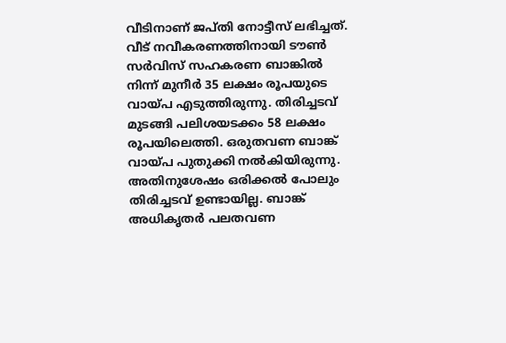വീടിനാണ് ജപ്തി നോട്ടീസ് ലഭിച്ചത്. വീട് നവീകരണത്തിനായി ടൗണ്‍ സര്‍വിസ് സഹകരണ ബാങ്കില്‍ നിന്ന് മുനീര്‍ 35 ലക്ഷം രൂപയുടെ വായ്പ എടുത്തിരുന്നു. തിരിച്ചടവ് മുടങ്ങി പലിശയടക്കം 58 ലക്ഷം രൂപയിലെത്തി. ഒരുതവണ ബാങ്ക് വായ്പ പുതുക്കി നല്‍കിയിരുന്നു. അതിനുശേഷം ഒരിക്കല്‍ പോലും തിരിച്ചടവ് ഉണ്ടായില്ല. ബാങ്ക് അധികൃതര്‍ പലതവണ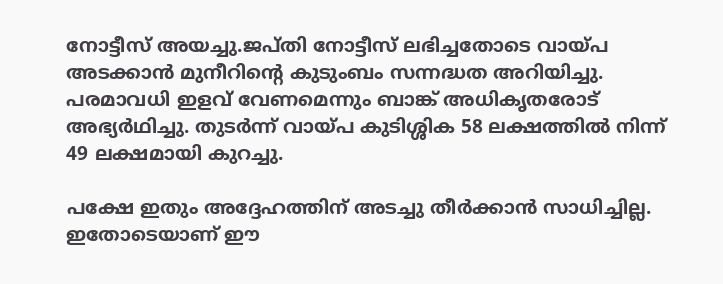നോട്ടീസ് അയച്ചു.ജപ്തി നോട്ടീസ് ലഭിച്ചതോടെ വായ്പ അടക്കാന്‍ മുനീറിന്റെ കുടുംബം സന്നദ്ധത അറിയിച്ചു. പരമാവധി ഇളവ് വേണമെന്നും ബാങ്ക് അധികൃതരോട് അഭ്യര്‍ഥിച്ചു. തുടര്‍ന്ന് വായ്പ കുടിശ്ശിക 58 ലക്ഷത്തില്‍ നിന്ന് 49 ലക്ഷമായി കുറച്ചു.

പക്ഷേ ഇതും അദ്ദേഹത്തിന് അടച്ചു തീര്‍ക്കാന്‍ സാധിച്ചില്ല. ഇതോടെയാണ് ഈ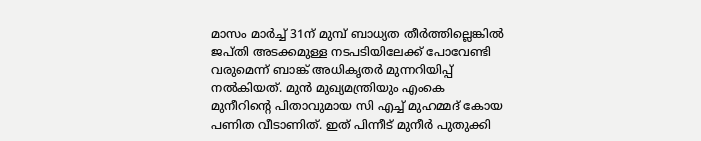മാസം മാര്‍ച്ച് 31ന് മുമ്പ് ബാധ്യത തീര്‍ത്തില്ലെങ്കില്‍ ജപ്തി അടക്കമുള്ള നടപടിയിലേക്ക് പോവേണ്ടി വരുമെന്ന് ബാങ്ക് അധികൃതര്‍ മുന്നറിയിപ്പ് നല്‍കിയത്. മുന്‍ മുഖ്യമന്ത്രിയും എംകെ മുനീറിന്റെ പിതാവുമായ സി എച്ച് മുഹമ്മദ് കോയ പണിത വീടാണിത്. ഇത് പിന്നീട് മുനീര്‍ പുതുക്കി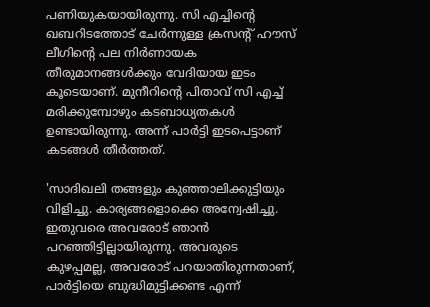പണിയുകയായിരുന്നു. സി എച്ചിന്റെ ഖബറിടത്തോട് ചേര്‍ന്നുള്ള ക്രസന്റ് ഹൗസ് ലീഗിന്റെ പല നിര്‍ണായക തീരുമാനങ്ങള്‍ക്കും വേദിയായ ഇടം കൂടെയാണ്. മുനീറിന്റെ പിതാവ് സി എച്ച് മരിക്കുമ്പോഴും കടബാധ്യതകള്‍ ഉണ്ടായിരുന്നു. അന്ന് പാര്‍ട്ടി ഇടപെട്ടാണ് കടങ്ങള്‍ തീര്‍ത്തത്.

'സാദിഖലി തങ്ങളും കുഞ്ഞാലിക്കുട്ടിയും വിളിച്ചു. കാര്യങ്ങളൊക്കെ അന്വേഷിച്ചു. ഇതുവരെ അവരോട് ഞാന്‍ പറഞ്ഞിട്ടില്ലായിരുന്നു. അവരുടെ കുഴപ്പമല്ല, അവരോട് പറയാതിരുന്നതാണ്, പാര്‍ട്ടിയെ ബുദ്ധിമുട്ടിക്കണ്ട എന്ന്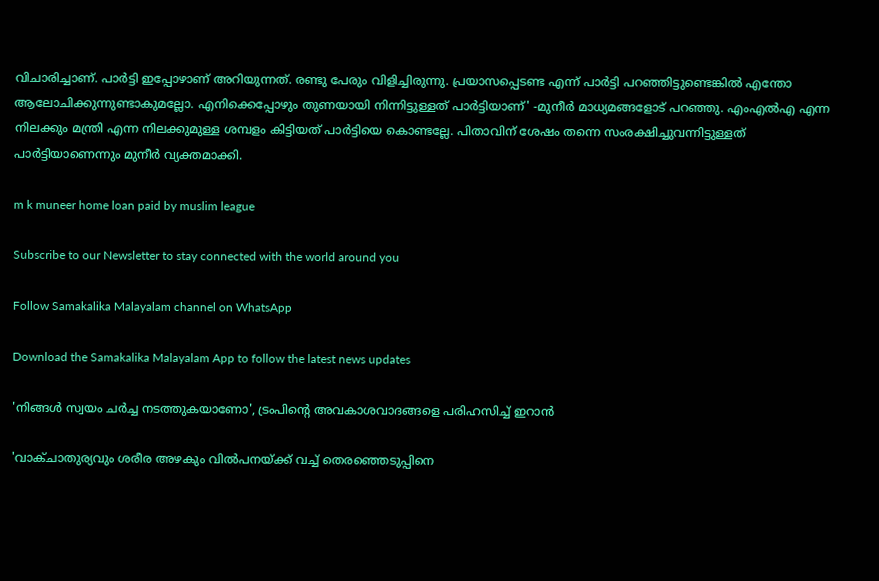വിചാരിച്ചാണ്. പാര്‍ട്ടി ഇപ്പോഴാണ് അറിയുന്നത്. രണ്ടു പേരും വിളിച്ചിരുന്നു. പ്രയാസപ്പെടണ്ട എന്ന് പാര്‍ട്ടി പറഞ്ഞിട്ടുണ്ടെങ്കില്‍ എന്തോ ആലോചിക്കുന്നുണ്ടാകുമല്ലോ. എനിക്കെപ്പോഴും തുണയായി നിന്നിട്ടുള്ളത് പാര്‍ട്ടിയാണ്' -മുനീര്‍ മാധ്യമങ്ങളോട് പറഞ്ഞു. എംഎല്‍എ എന്ന നിലക്കും മന്ത്രി എന്ന നിലക്കുമുള്ള ശമ്പളം കിട്ടിയത് പാര്‍ട്ടിയെ കൊണ്ടല്ലേ. പിതാവിന് ശേഷം തന്നെ സംരക്ഷിച്ചുവന്നിട്ടുള്ളത് പാര്‍ട്ടിയാണെന്നും മുനീര്‍ വ്യക്തമാക്കി.

m k muneer home loan paid by muslim league

Subscribe to our Newsletter to stay connected with the world around you

Follow Samakalika Malayalam channel on WhatsApp

Download the Samakalika Malayalam App to follow the latest news updates

'നിങ്ങൾ സ്വയം ചർച്ച നടത്തുകയാണോ', ട്രംപിന്റെ അവകാശവാദങ്ങളെ പരിഹസിച്ച് ഇറാൻ

'വാക്‌ചാതുര്യവും ശരീര അഴകും വിൽപനയ്ക്ക് വച്ച് തെരഞ്ഞെടുപ്പിനെ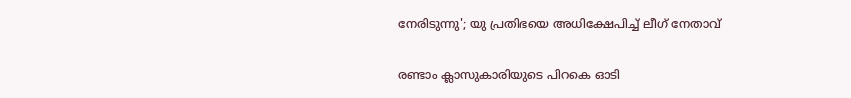നേരിടുന്നു'; യു പ്രതിഭയെ അധിക്ഷേപിച്ച് ലീഗ് നേതാവ്

രണ്ടാം ക്ലാസുകാരിയുടെ പിറകെ ഓടി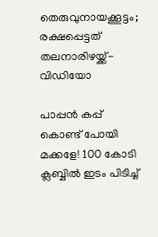തെരുവുനായക്കൂട്ടം; രക്ഷപ്പെട്ടത് തലനാരിഴയ്ക്ക്-വിഡിയോ

പാപ്പൻ കപ്പ് കൊണ്ട് പോയി മക്കളേ! 100 കോടി ക്ലബ്ബിൽ ഇടം പിടിച്ച്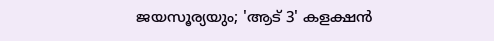ജയസൂര്യയും; 'ആട് 3' കളക്ഷൻ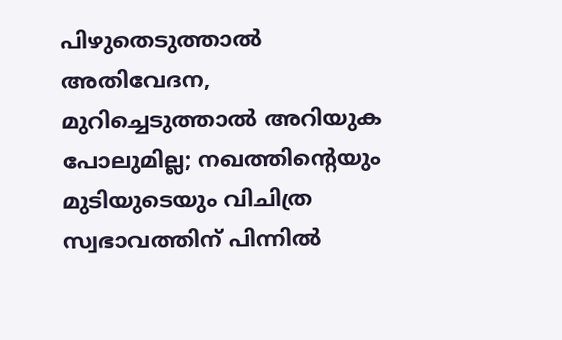പിഴുതെടുത്താൽ അതിവേദന, മുറിച്ചെടുത്താൽ അറിയുക പോലുമില്ല; നഖത്തിന്റെയും മുടിയുടെയും വിചിത്ര സ്വഭാവത്തിന് പിന്നിൽ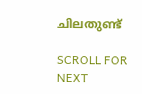ചിലതുണ്ട്

SCROLL FOR NEXT